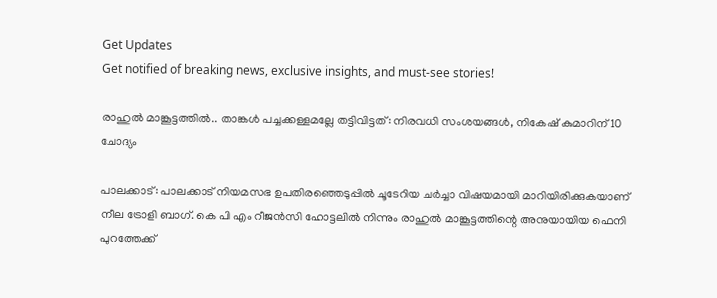Get Updates
Get notified of breaking news, exclusive insights, and must-see stories!

രാഹുല്‍ മാങ്കൂട്ടത്തില്‍.. താങ്കള്‍ പച്ചക്കള്ളമല്ലേ തട്ടിവിട്ടത്: നിരവധി സംശയങ്ങള്‍, നികേഷ് കുമാറിന് 10 ചോദ്യം

പാലക്കാട്: പാലക്കാട് നിയമസഭ ഉപതിരഞ്ഞെടുപ്പില്‍ ചൂടേറിയ ചർച്ചാ വിഷയമായി മാറിയിരിക്കുകയാണ് നീല ട്രോളി ബാഗ്. കെ പി എം റീജന്‍സി ഹോട്ടലില്‍ നിന്നും രാഹുല്‍ മാങ്കൂട്ടത്തിന്റെ അനുയായിയ ഫെനി പുറത്തേക്ക്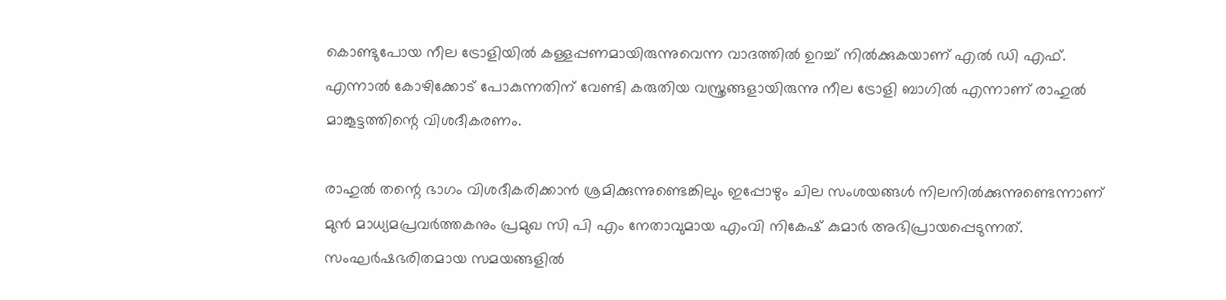കൊണ്ടുപോയ നീല ട്രോളിയില്‍ കള്ളപ്പണമായിരുന്നുവെന്ന വാദത്തില്‍ ഉറച്ച് നില്‍ക്കുകയാണ് എല്‍ ഡി എഫ്. എന്നാല്‍ കോഴിക്കോട് പോകുന്നതിന് വേണ്ടി കരുതിയ വസ്ത്രങ്ങളായിരുന്നു നീല ട്രോളി ബാഗില്‍ എന്നാണ് രാഹുല്‍ മാങ്കൂട്ടത്തിന്റെ വിശദീകരണം.

രാഹുല്‍ തന്റെ ഭാഗം വിശദീകരിക്കാന്‍ ശ്രമിക്കുന്നുണ്ടെങ്കിലും ഇപ്പോഴും ചില സംശയങ്ങള്‍ നിലനില്‍ക്കുന്നുണ്ടെന്നാണ് മുന്‍ മാധ്യമപ്രവർത്തകനും പ്രമുഖ സി പി എം നേതാവുമായ എംവി നികേഷ് കുമാർ അഭിപ്രായപ്പെടുന്നത്. സംഘർഷഭരിതമായ സമയങ്ങളിൽ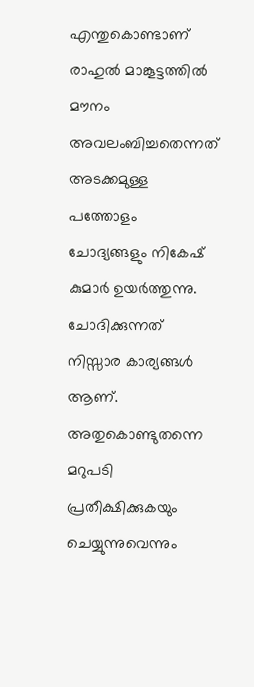എന്തുകൊണ്ടാണ് രാഹുല്‍ മാങ്കൂട്ടത്തില്‍ മൗനം അവലംബിച്ചതെന്നത് അടക്കമുള്ള പത്തോളം ചോദ്യങ്ങളും നികേഷ് കുമാർ ഉയർത്തുന്നു. ചോദിക്കുന്നത് നിസ്സാര കാര്യങ്ങൾ ആണ്. അതുകൊണ്ടുതന്നെ മറുപടി പ്രതീക്ഷിക്കുകയും ചെയ്യുന്നുവെന്നും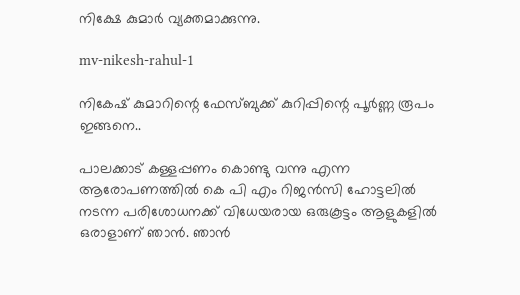നിക്ഷേ കുമാർ വ്യക്തമാക്കുന്നു.

mv-nikesh-rahul-1

നികേഷ് കുമാറിന്റെ ഫേസ്ബുക്ക് കുറിപ്പിന്റെ പൂർണ്ണ രൂപം ഇങ്ങനെ..

പാലക്കാട്‌ കള്ളപ്പണം കൊണ്ടു വന്നു എന്ന ആരോപണത്തിൽ കെ പി എം റിജൻസി ഹോട്ടലിൽ നടന്ന പരിശോധനക്ക് വിധേയരായ ഒരുകൂട്ടം ആളുകളിൽ ഒരാളാണ് ഞാൻ. ഞാൻ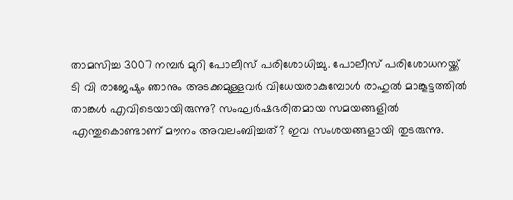താമസിച്ച 3007 നമ്പർ മുറി പോലീസ് പരിശോധിച്ചു. പോലീസ് പരിശോധനയ്ക്ക് ടി വി രാജേഷും ഞാനും അടക്കമുള്ളവർ വിധേയരാകുമ്പോൾ രാഹുൽ മാങ്കൂട്ടത്തിൽ താങ്കൾ എവിടെയായിരുന്നു? സംഘർഷഭരിതമായ സമയങ്ങളിൽ എന്തുകൊണ്ടാണ് മൗനം അവലംബിച്ചത്? ഇവ സംശയങ്ങളായി തുടരുന്നു.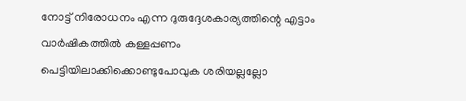നോട്ട് നിരോധനം എന്ന ദുരുദ്ദേശകാര്യത്തിന്റെ എട്ടാം വാർഷികത്തിൽ കള്ളപ്പണം പെട്ടിയിലാക്കിക്കൊണ്ടുപോവുക ശരിയല്ലല്ലോ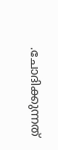.ചോദിക്കുന്നത്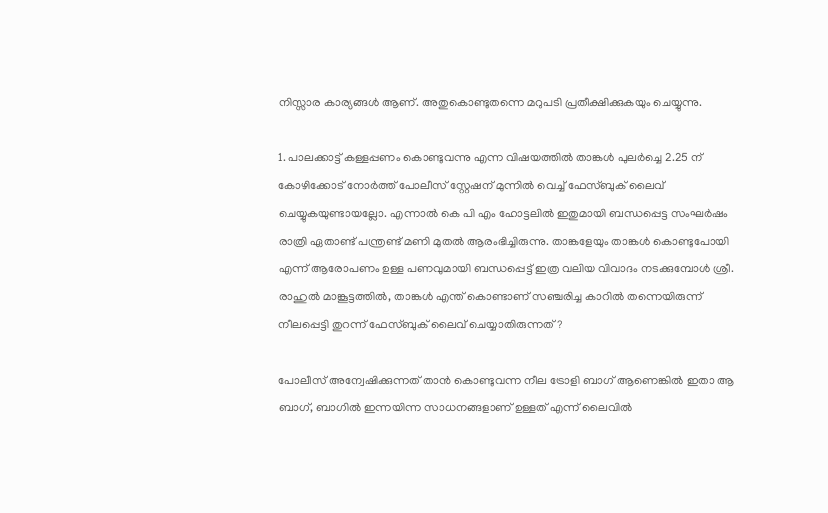നിസ്സാര കാര്യങ്ങൾ ആണ്. അതുകൊണ്ടുതന്നെ മറുപടി പ്രതീക്ഷിക്കുകയും ചെയ്യുന്നു.

1. പാലക്കാട്ട് കള്ളപ്പണം കൊണ്ടുവന്നു എന്ന വിഷയത്തിൽ താങ്കൾ പുലർച്ചെ 2.25 ന് കോഴിക്കോട് നോർത്ത് പോലീസ് സ്റ്റേഷന് മുന്നിൽ വെച്ച് ഫേസ്ബുക് ലൈവ് ചെയ്യുകയുണ്ടായല്ലോ. എന്നാൽ കെ പി എം ഹോട്ടലിൽ ഇതുമായി ബന്ധപ്പെട്ട സംഘർഷം രാത്രി ഏതാണ്ട് പന്ത്രണ്ട് മണി മുതൽ ആരംഭിച്ചിരുന്നു. താങ്കളേയും താങ്കൾ കൊണ്ടുപോയി എന്ന് ആരോപണം ഉള്ള പണവുമായി ബന്ധപ്പെട്ട് ഇത്ര വലിയ വിവാദം നടക്കുമ്പോൾ ശ്രീ. രാഹുൽ മാങ്കൂട്ടത്തിൽ, താങ്കൾ എന്ത് കൊണ്ടാണ് സഞ്ചരിച്ച കാറിൽ തന്നെയിരുന്ന് നീലപ്പെട്ടി തുറന്ന് ഫേസ്ബുക് ലൈവ് ചെയ്യാതിരുന്നത്?

പോലീസ് അന്വേഷിക്കുന്നത് താൻ കൊണ്ടുവന്ന നീല ട്രോളി ബാഗ് ആണെങ്കിൽ ഇതാ ആ ബാഗ്, ബാഗിൽ ഇന്നയിന്ന സാധനങ്ങളാണ് ഉള്ളത് എന്ന് ലൈവിൽ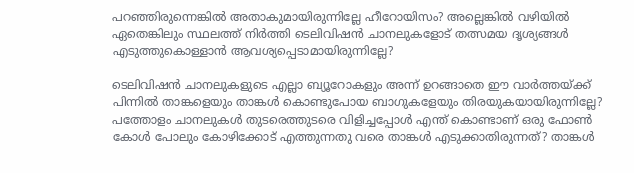പറഞ്ഞിരുന്നെങ്കിൽ അതാകുമായിരുന്നില്ലേ ഹീറോയിസം? അല്ലെങ്കിൽ വഴിയിൽ ഏതെങ്കിലും സ്ഥലത്ത് നിർത്തി ടെലിവിഷൻ ചാനലുകളോട് തത്സമയ ദൃശ്യങ്ങൾ എടുത്തുകൊള്ളാൻ ആവശ്യപ്പെടാമായിരുന്നില്ലേ?

ടെലിവിഷൻ ചാനലുകളുടെ എല്ലാ ബ്യൂറോകളും അന്ന് ഉറങ്ങാതെ ഈ വാർത്തയ്ക്ക് പിന്നിൽ താങ്കളെയും താങ്കൾ കൊണ്ടുപോയ ബാഗുകളേയും തിരയുകയായിരുന്നില്ലേ? പത്തോളം ചാനലുകൾ തുടരെത്തുടരെ വിളിച്ചപ്പോൾ എന്ത് കൊണ്ടാണ് ഒരു ഫോൺ കോൾ പോലും കോഴിക്കോട് എത്തുന്നതു വരെ താങ്കൾ എടുക്കാതിരുന്നത്? താങ്കൾ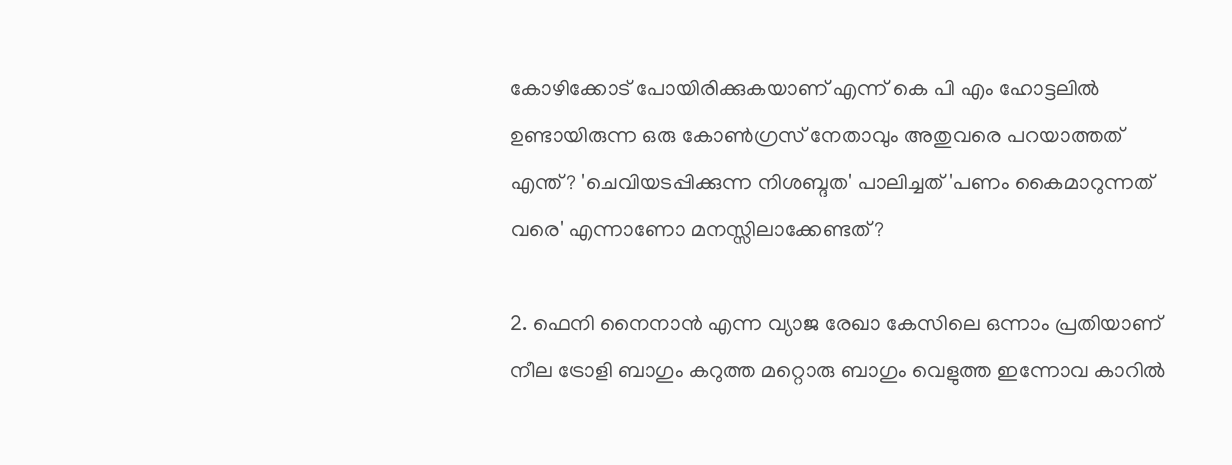കോഴിക്കോട് പോയിരിക്കുകയാണ് എന്ന് കെ പി എം ഹോട്ടലിൽ ഉണ്ടായിരുന്ന ഒരു കോൺഗ്രസ് നേതാവും അതുവരെ പറയാത്തത് എന്ത്? 'ചെവിയടപ്പിക്കുന്ന നിശബ്ദത' പാലിച്ചത് 'പണം കൈമാറുന്നത് വരെ' എന്നാണോ മനസ്സിലാക്കേണ്ടത്?

2. ഫെനി നൈനാൻ എന്ന വ്യാജ രേഖാ കേസിലെ ഒന്നാം പ്രതിയാണ് നീല ട്രോളി ബാഗും കറുത്ത മറ്റൊരു ബാഗും വെളുത്ത ഇന്നോവ കാറിൽ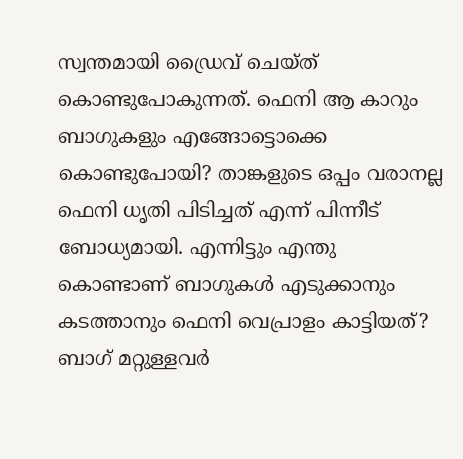സ്വന്തമായി ഡ്രൈവ് ചെയ്ത് കൊണ്ടുപോകുന്നത്. ഫെനി ആ കാറും ബാഗുകളും എങ്ങോട്ടൊക്കെ കൊണ്ടുപോയി? താങ്കളുടെ ഒപ്പം വരാനല്ല ഫെനി ധൃതി പിടിച്ചത് എന്ന് പിന്നീട് ബോധ്യമായി. എന്നിട്ടും എന്തു കൊണ്ടാണ് ബാഗുകൾ എടുക്കാനും കടത്താനും ഫെനി വെപ്രാളം കാട്ടിയത്? ബാഗ് മറ്റുള്ളവർ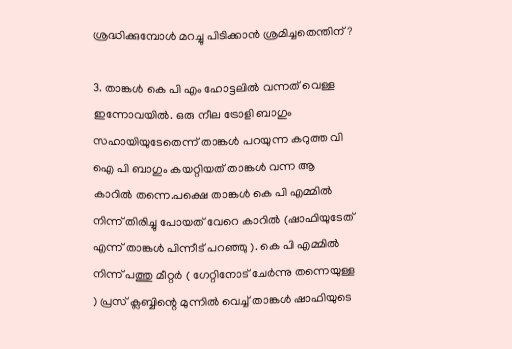ശ്രദ്ധിക്കുമ്പോൾ മറച്ചു പിടിക്കാൻ ശ്രമിച്ചതെന്തിന് ?

3. താങ്കൾ കെ പി എം ഹോട്ടലിൽ വന്നത് വെള്ള ഇന്നോവയിൽ. ഒരു നീല ട്രോളി ബാഗും സഹായിയുടേതെന്ന് താങ്കൾ പറയുന്ന കറുത്ത വി ഐ പി ബാഗും കയറ്റിയത് താങ്കൾ വന്ന ആ കാറിൽ തന്നെ.പക്ഷെ താങ്കൾ കെ പി എമ്മിൽ നിന്ന് തിരിച്ചു പോയത് വേറെ കാറിൽ (ഷാഫിയുടേത് എന്ന് താങ്കൾ പിന്നീട് പറഞ്ഞു ). കെ പി എമ്മിൽ നിന്ന് പത്തു മീറ്റർ ( ഗേറ്റിനോട് ചേർന്നു തന്നെയുള്ള ) പ്രസ് ക്ലബ്ബിന്റെ മുന്നിൽ വെച്ച് താങ്കൾ ഷാഫിയുടെ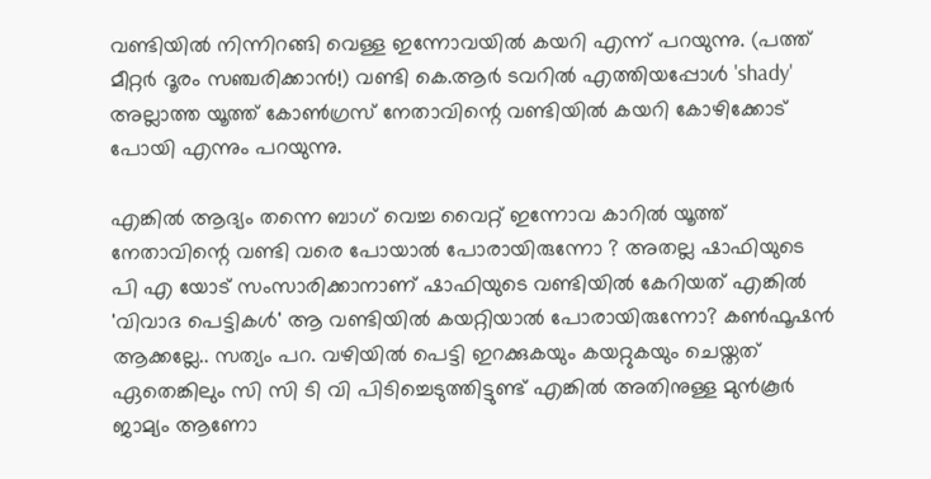വണ്ടിയിൽ നിന്നിറങ്ങി വെള്ള ഇന്നോവയിൽ കയറി എന്ന് പറയുന്നു. (പത്ത് മീറ്റർ ദൂരം സഞ്ചരിക്കാൻ!) വണ്ടി കെ.ആർ ടവറിൽ എത്തിയപ്പോൾ 'shady' അല്ലാത്ത യൂത്ത് കോൺഗ്രസ് നേതാവിന്റെ വണ്ടിയിൽ കയറി കോഴിക്കോട് പോയി എന്നും പറയുന്നു.

എങ്കിൽ ആദ്യം തന്നെ ബാഗ് വെച്ച വൈറ്റ് ഇന്നോവ കാറിൽ യൂത്ത് നേതാവിന്റെ വണ്ടി വരെ പോയാൽ പോരായിരുന്നോ ? അതല്ല ഷാഫിയുടെ പി എ യോട് സംസാരിക്കാനാണ് ഷാഫിയുടെ വണ്ടിയിൽ കേറിയത് എങ്കിൽ 'വിവാദ പെട്ടികൾ' ആ വണ്ടിയിൽ കയറ്റിയാൽ പോരായിരുന്നോ? കൺഫൂഷൻ ആക്കല്ലേ.. സത്യം പറ. വഴിയിൽ പെട്ടി ഇറക്കുകയും കയറ്റുകയും ചെയ്തത് ഏതെങ്കിലും സി സി ടി വി പിടിച്ചെടുത്തിട്ടുണ്ട് എങ്കിൽ അതിനുള്ള മുൻകൂർ ജാമ്യം ആണോ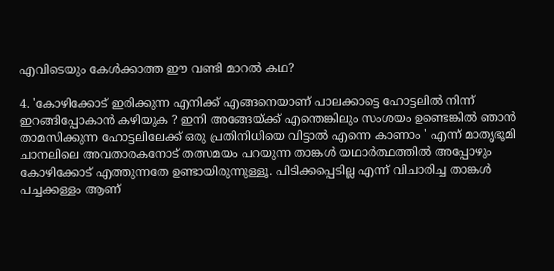എവിടെയും കേൾക്കാത്ത ഈ വണ്ടി മാറൽ കഥ?

4. 'കോഴിക്കോട് ഇരിക്കുന്ന എനിക്ക് എങ്ങനെയാണ് പാലക്കാട്ടെ ഹോട്ടലിൽ നിന്ന് ഇറങ്ങിപ്പോകാൻ കഴിയുക ? ഇനി അങ്ങേയ്ക്ക് എന്തെങ്കിലും സംശയം ഉണ്ടെങ്കിൽ ഞാൻ താമസിക്കുന്ന ഹോട്ടലിലേക്ക് ഒരു പ്രതിനിധിയെ വിട്ടാൽ എന്നെ കാണാം ' എന്ന് മാതൃഭൂമി ചാനലിലെ അവതാരകനോട് തത്സമയം പറയുന്ന താങ്കൾ യഥാർത്ഥത്തിൽ അപ്പോഴും കോഴിക്കോട് എത്തുന്നതേ ഉണ്ടായിരുന്നുള്ളൂ. പിടിക്കപ്പെടില്ല എന്ന് വിചാരിച്ച താങ്കൾ പച്ചക്കള്ളം ആണ്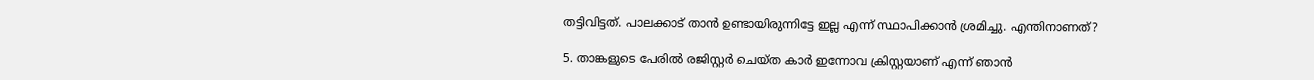തട്ടിവിട്ടത്. പാലക്കാട്‌ താൻ ഉണ്ടായിരുന്നിട്ടേ ഇല്ല എന്ന് സ്ഥാപിക്കാൻ ശ്രമിച്ചു. എന്തിനാണത്?

5. താങ്കളുടെ പേരിൽ രജിസ്റ്റർ ചെയ്ത കാർ ഇന്നോവ ക്രിസ്റ്റയാണ് എന്ന് ഞാൻ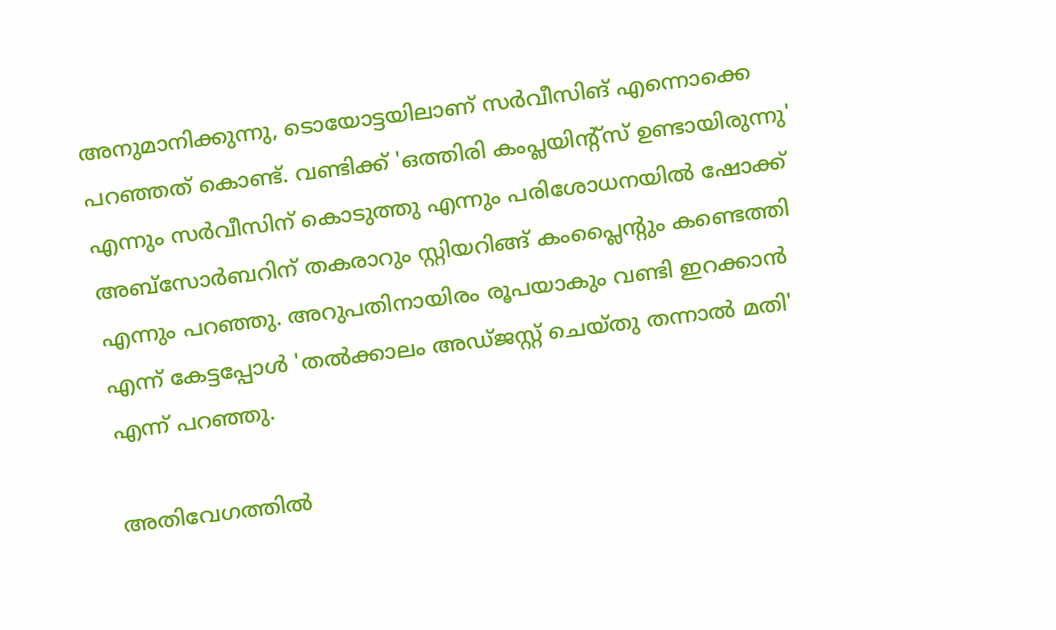അനുമാനിക്കുന്നു, ടൊയോട്ടയിലാണ് സർവീസിങ് എന്നൊക്കെ പറഞ്ഞത് കൊണ്ട്. വണ്ടിക്ക് 'ഒത്തിരി കംപ്ലയിന്റ്സ് ഉണ്ടായിരുന്നു' എന്നും സർവീസിന് കൊടുത്തു എന്നും പരിശോധനയിൽ ഷോക്ക് അബ്സോർബറിന് തകരാറും സ്റ്റിയറിങ്ങ് കംപ്ലൈന്റും കണ്ടെത്തി എന്നും പറഞ്ഞു. അറുപതിനായിരം രൂപയാകും വണ്ടി ഇറക്കാൻ എന്ന് കേട്ടപ്പോൾ 'തൽക്കാലം അഡ്ജസ്റ്റ് ചെയ്തു തന്നാൽ മതി' എന്ന് പറഞ്ഞു.

അതിവേഗത്തിൽ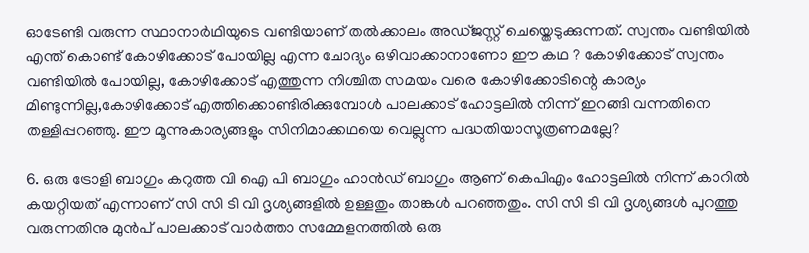ഓടേണ്ടി വരുന്ന സ്ഥാനാർഥിയുടെ വണ്ടിയാണ് തൽക്കാലം അഡ്ജസ്റ്റ് ചെയ്തെടുക്കുന്നത്. സ്വന്തം വണ്ടിയിൽ എന്ത് കൊണ്ട് കോഴിക്കോട് പോയില്ല എന്ന ചോദ്യം ഒഴിവാക്കാനാണോ ഈ കഥ ? കോഴിക്കോട് സ്വന്തം വണ്ടിയിൽ പോയില്ല, കോഴിക്കോട് എത്തുന്ന നിശ്ചിത സമയം വരെ കോഴിക്കോടിന്റെ കാര്യം മിണ്ടുന്നില്ല,കോഴിക്കോട് എത്തിക്കൊണ്ടിരിക്കുമ്പോൾ പാലക്കാട്‌ ഹോട്ടലിൽ നിന്ന് ഇറങ്ങി വന്നതിനെ തള്ളിപ്പറഞ്ഞു. ഈ മൂന്നുകാര്യങ്ങളും സിനിമാക്കഥയെ വെല്ലുന്ന പദ്ധതിയാസൂത്രണമല്ലേ?

6. ഒരു ട്രോളി ബാഗും കറുത്ത വി ഐ പി ബാഗും ഹാൻഡ് ബാഗും ആണ് കെപിഎം ഹോട്ടലിൽ നിന്ന് കാറിൽ കയറ്റിയത് എന്നാണ് സി സി ടി വി ദൃശ്യങ്ങളിൽ ഉള്ളതും താങ്കൾ പറഞ്ഞതും. സി സി ടി വി ദൃശ്യങ്ങൾ പുറത്തു വരുന്നതിനു മുൻപ് പാലക്കാട്‌ വാർത്താ സമ്മേളനത്തിൽ ഒരു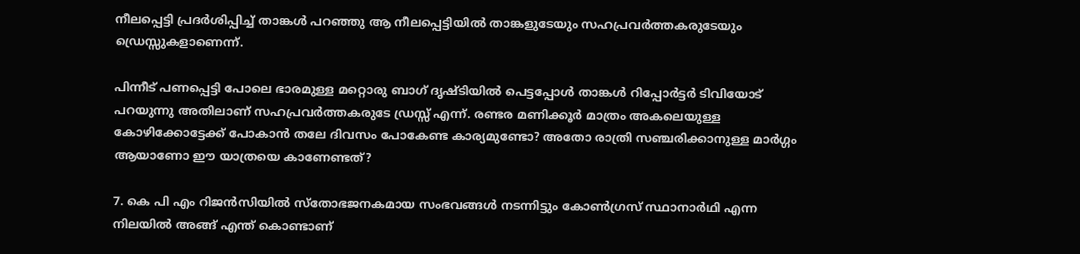നീലപ്പെട്ടി പ്രദർശിപ്പിച്ച് താങ്കൾ പറഞ്ഞു ആ നീലപ്പെട്ടിയിൽ താങ്കളുടേയും സഹപ്രവർത്തകരുടേയും ഡ്രെസ്സുകളാണെന്ന്.

പിന്നീട് പണപ്പെട്ടി പോലെ ഭാരമുള്ള മറ്റൊരു ബാഗ് ദൃഷ്ടിയിൽ പെട്ടപ്പോൾ താങ്കൾ റിപ്പോർട്ടർ ടിവിയോട് പറയുന്നു അതിലാണ് സഹപ്രവർത്തകരുടേ ഡ്രസ്സ്‌ എന്ന്. രണ്ടര മണിക്കൂർ മാത്രം അകലെയുള്ള കോഴിക്കോട്ടേക്ക് പോകാൻ തലേ ദിവസം പോകേണ്ട കാര്യമുണ്ടോ? അതോ രാത്രി സഞ്ചരിക്കാനുള്ള മാർഗ്ഗം ആയാണോ ഈ യാത്രയെ കാണേണ്ടത്?

7. കെ പി എം റിജൻസിയിൽ സ്തോഭജനകമായ സംഭവങ്ങൾ നടന്നിട്ടും കോൺഗ്രസ് സ്ഥാനാർഥി എന്ന നിലയിൽ അങ്ങ് എന്ത് കൊണ്ടാണ്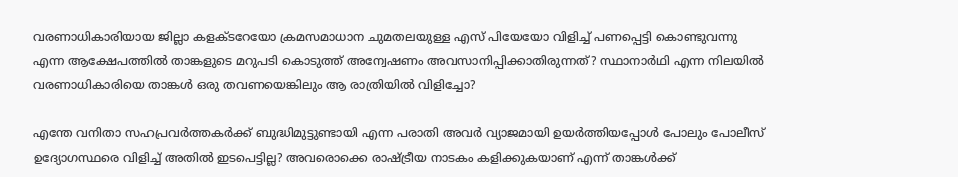വരണാധികാരിയായ ജില്ലാ കളക്ടറേയോ ക്രമസമാധാന ചുമതലയുള്ള എസ് പിയേയോ വിളിച്ച് പണപ്പെട്ടി കൊണ്ടുവന്നു എന്ന ആക്ഷേപത്തിൽ താങ്കളുടെ മറുപടി കൊടുത്ത് അന്വേഷണം അവസാനിപ്പിക്കാതിരുന്നത്? സ്ഥാനാർഥി എന്ന നിലയിൽ വരണാധികാരിയെ താങ്കൾ ഒരു തവണയെങ്കിലും ആ രാത്രിയിൽ വിളിച്ചോ?

എന്തേ വനിതാ സഹപ്രവർത്തകർക്ക് ബുദ്ധിമുട്ടുണ്ടായി എന്ന പരാതി അവർ വ്യാജമായി ഉയർത്തിയപ്പോൾ പോലും പോലീസ് ഉദ്യോഗസ്ഥരെ വിളിച്ച് അതിൽ ഇടപെട്ടില്ല? അവരൊക്കെ രാഷ്ട്രീയ നാടകം കളിക്കുകയാണ് എന്ന് താങ്കൾക്ക്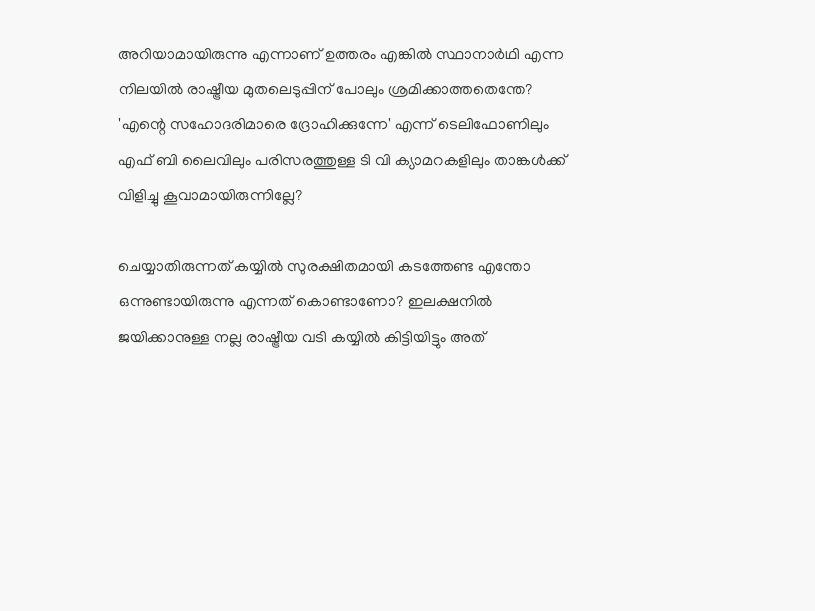അറിയാമായിരുന്നു എന്നാണ് ഉത്തരം എങ്കിൽ സ്ഥാനാർഥി എന്ന നിലയിൽ രാഷ്ട്രീയ മുതലെടുപ്പിന് പോലും ശ്രമിക്കാത്തതെന്തേ? 'എന്റെ സഹോദരിമാരെ ദ്രോഹിക്കുന്നേ' എന്ന് ടെലിഫോണിലും എഫ് ബി ലൈവിലും പരിസരത്തുള്ള ടി വി ക്യാമറകളിലും താങ്കൾക്ക് വിളിച്ചു കൂവാമായിരുന്നില്ലേ?

ചെയ്യാതിരുന്നത് കയ്യിൽ സുരക്ഷിതമായി കടത്തേണ്ട എന്തോ ഒന്നുണ്ടായിരുന്നു എന്നത് കൊണ്ടാണോ? ഇലക്ഷനിൽ ജയിക്കാനുള്ള നല്ല രാഷ്ട്രീയ വടി കയ്യിൽ കിട്ടിയിട്ടും അത്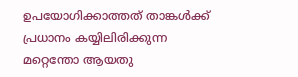ഉപയോഗിക്കാത്തത് താങ്കൾക്ക് പ്രധാനം കയ്യിലിരിക്കുന്ന മറ്റെന്തോ ആയതു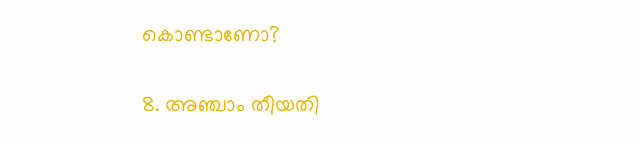കൊണ്ടാണോ?

8. അഞ്ചാം തീയതി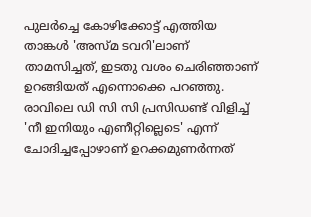പുലർച്ചെ കോഴിക്കോട്ട് എത്തിയ താങ്കൾ 'അസ്മ ടവറി'ലാണ് താമസിച്ചത്, ഇടതു വശം ചെരിഞ്ഞാണ് ഉറങ്ങിയത് എന്നൊക്കെ പറഞ്ഞു. രാവിലെ ഡി സി സി പ്രസിഡണ്ട് വിളിച്ച് 'നീ ഇനിയും എണീറ്റില്ലെടെ' എന്ന് ചോദിച്ചപ്പോഴാണ് ഉറക്കമുണർന്നത്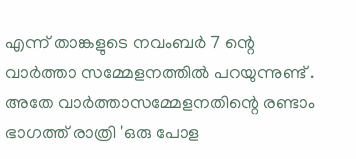എന്ന് താങ്കളുടെ നവംബർ 7 ന്റെ വാർത്താ സമ്മേളനത്തിൽ പറയുന്നുണ്ട് . അതേ വാർത്താസമ്മേളനതിന്റെ രണ്ടാം ഭാഗത്ത് രാത്രി 'ഒരു പോള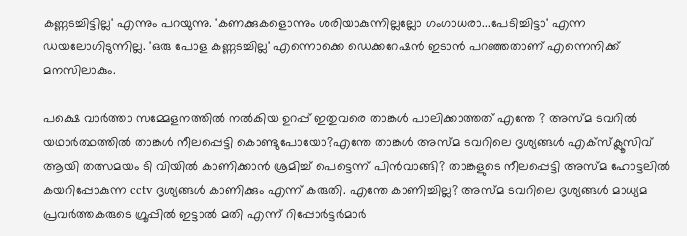കണ്ണടച്ചിട്ടില്ല' എന്നും പറയുന്നു. 'കണക്കുകളൊന്നും ശരിയാകുന്നില്ലല്ലോ ഗംഗാധരാ...പേടിച്ചിട്ടാ' എന്ന ഡയലോഗിടുന്നില്ല. 'ഒരു പോള കണ്ണടച്ചില്ല' എന്നൊക്കെ ഡെക്കറേഷൻ ഇടാൻ പറഞ്ഞതാണ് എന്നെനിക്ക് മനസിലാകും.

പക്ഷെ വാർത്താ സമ്മേളനത്തിൽ നൽകിയ ഉറപ്പ് ഇതുവരെ താങ്കൾ പാലിക്കാത്തത് എന്തേ ? അസ്മ ടവറിൽ യഥാർത്ഥത്തിൽ താങ്കൾ നീലപ്പെട്ടി കൊണ്ടുപോയോ?എന്തേ താങ്കൾ അസ്മ ടവറിലെ ദൃശ്യങ്ങൾ എക്സ്‌ക്ലൂസിവ് ആയി തത്സമയം ടി വിയിൽ കാണിക്കാൻ ശ്രമിച്ച് പെട്ടെന്ന് പിൻവാങ്ങി? താങ്കളുടെ നീലപ്പെട്ടി അസ്മ ഹോട്ടലിൽ കയറിപ്പോകുന്ന cctv ദൃശ്യങ്ങൾ കാണിക്കും എന്ന് കരുതി. എന്തേ കാണിച്ചില്ല? അസ്മ ടവറിലെ ദൃശ്യങ്ങൾ മാധ്യമ പ്രവർത്തകരുടെ ഗ്രൂപ്പിൽ ഇട്ടാൽ മതി എന്ന് റിപ്പോർട്ടർമാർ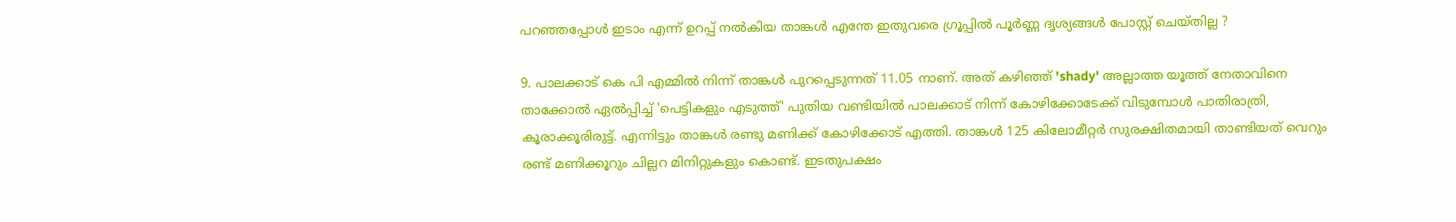പറഞ്ഞപ്പോൾ ഇടാം എന്ന് ഉറപ്പ് നൽകിയ താങ്കൾ എന്തേ ഇതുവരെ ഗ്രൂപ്പിൽ പൂർണ്ണ ദൃശ്യങ്ങൾ പോസ്റ്റ്‌ ചെയ്തില്ല ?

9. പാലക്കാട്‌ കെ പി എമ്മിൽ നിന്ന് താങ്കൾ പുറപ്പെടുന്നത് 11.05 നാണ്. അത് കഴിഞ്ഞ് 'shady' അല്ലാത്ത യൂത്ത് നേതാവിനെ താക്കോൽ ഏൽപ്പിച്ച് 'പെട്ടികളും എടുത്ത്' പുതിയ വണ്ടിയിൽ പാലക്കാട്‌ നിന്ന് കോഴിക്കോടേക്ക് വിടുമ്പോൾ പാതിരാത്രി, കൂരാക്കൂരിരുട്ട്. എന്നിട്ടും താങ്കൾ രണ്ടു മണിക്ക് കോഴിക്കോട് എത്തി. താങ്കൾ 125 കിലോമീറ്റർ സുരക്ഷിതമായി താണ്ടിയത് വെറും രണ്ട് മണിക്കൂറും ചില്ലറ മിനിറ്റുകളും കൊണ്ട്. ഇടതുപക്ഷം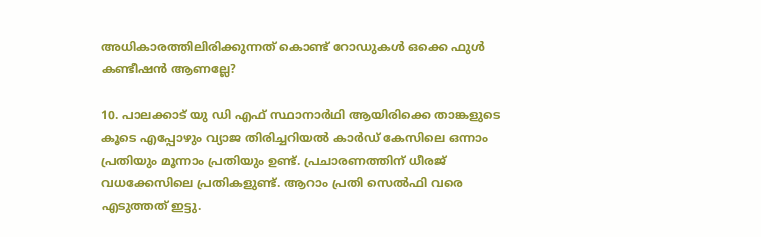അധികാരത്തിലിരിക്കുന്നത് കൊണ്ട് റോഡുകൾ ഒക്കെ ഫുൾ കണ്ടീഷൻ ആണല്ലേ?

10. പാലക്കാട്‌ യു ഡി എഫ് സ്ഥാനാർഥി ആയിരിക്കെ താങ്കളുടെ കൂടെ എപ്പോഴും വ്യാജ തിരിച്ചറിയൽ കാർഡ് കേസിലെ ഒന്നാം പ്രതിയും മൂന്നാം പ്രതിയും ഉണ്ട്. പ്രചാരണത്തിന് ധീരജ് വധക്കേസിലെ പ്രതികളുണ്ട്. ആറാം പ്രതി സെൽഫി വരെ എടുത്തത് ഇട്ടു.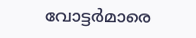വോട്ടർമാരെ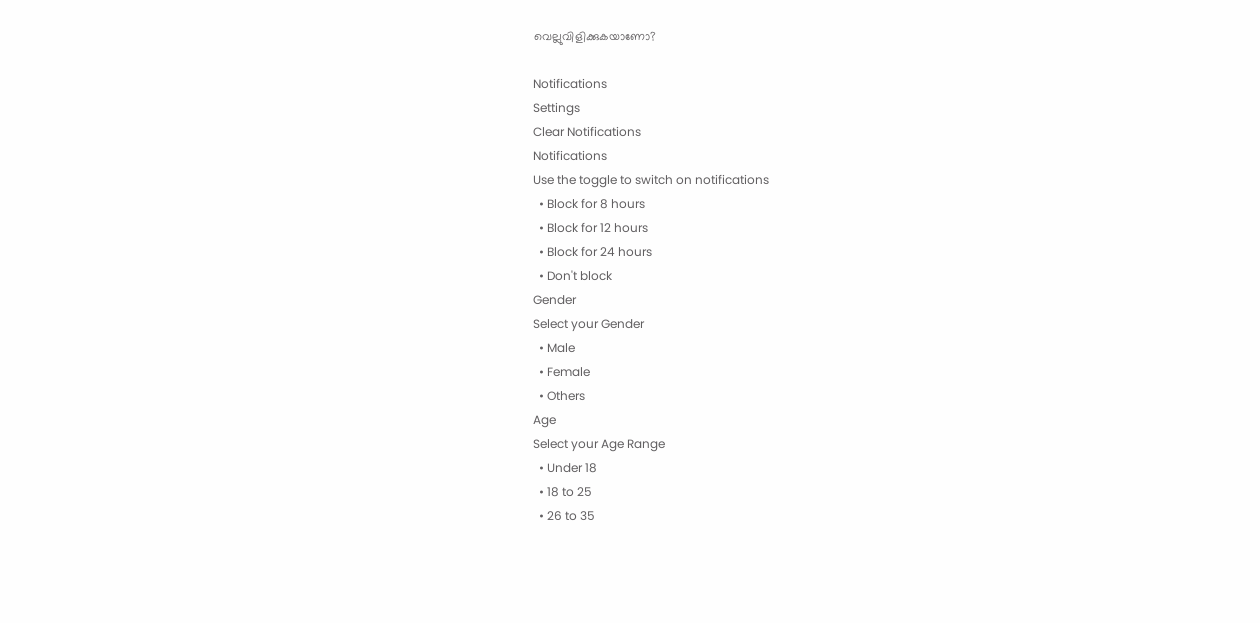വെല്ലുവിളിക്കുകയാണോ?

Notifications
Settings
Clear Notifications
Notifications
Use the toggle to switch on notifications
  • Block for 8 hours
  • Block for 12 hours
  • Block for 24 hours
  • Don't block
Gender
Select your Gender
  • Male
  • Female
  • Others
Age
Select your Age Range
  • Under 18
  • 18 to 25
  • 26 to 35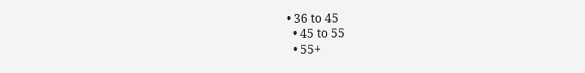• 36 to 45
  • 45 to 55
  • 55+